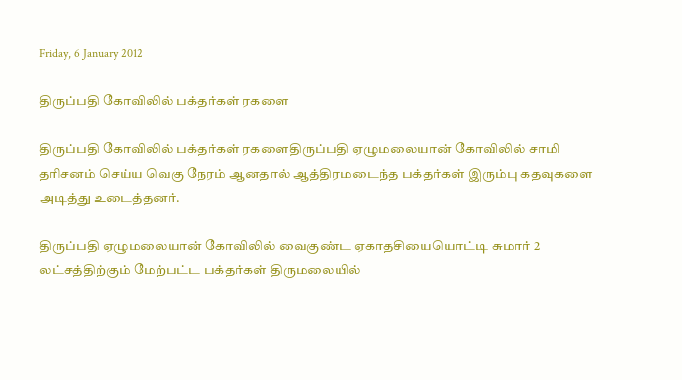Friday, 6 January 2012

திருப்பதி கோவிலில் பக்தர்கள் ரகளை

திருப்பதி கோவிலில் பக்தர்கள் ரகளைதிருப்பதி ஏழுமலையான் கோவிலில் சாமி தரிசனம் செய்ய வெகு நேரம் ஆனதால் ஆத்திரமடைந்த பக்தர்கள் இரும்பு கதவுகளை அடித்து உடைத்தனர்.

திருப்பதி ஏழுமலையான் கோவிலில் வைகுண்ட ஏகாதசியையொட்டி சுமார் 2 லட்சத்திற்கும் மேற்பட்ட பக்தர்கள் திருமலையில்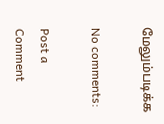மேலும்படிக்க

No comments:

Post a Comment